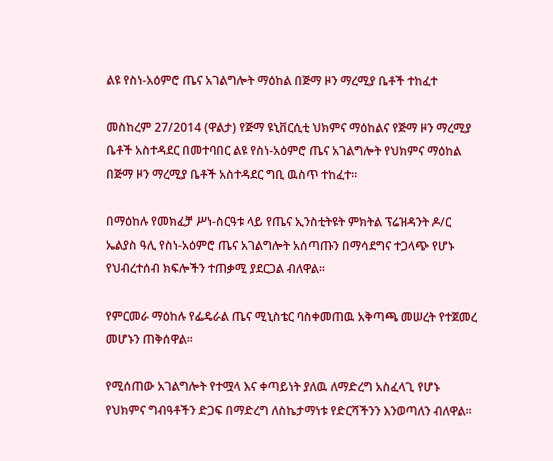ልዩ የስነ-አዕምሮ ጤና አገልግሎት ማዕከል በጅማ ዞን ማረሚያ ቤቶች ተከፈተ

መስከረም 27/2014 (ዋልታ) የጅማ ዩኒቨርሲቲ ህክምና ማዕከልና የጅማ ዞን ማረሚያ ቤቶች አስተዳደር በመተባበር ልዩ የስነ-አዕምሮ ጤና አገልግሎት የህክምና ማዕከል በጅማ ዞን ማረሚያ ቤቶች አስተዳደር ግቢ ዉስጥ ተከፈተ፡፡

በማዕከሉ የመክፈቻ ሥነ-ስርዓቱ ላይ የጤና ኢንስቲትዩት ምክትል ፕሬዝዳንት ዶ/ር ኤልያስ ዓሊ የስነ-አዕምሮ ጤና አገልግሎት አሰጣጡን በማሳደግና ተጋላጭ የሆኑ የህብረተሰብ ክፍሎችን ተጠቃሚ ያደርጋል ብለዋል፡፡

የምርመራ ማዕከሉ የፌዴራል ጤና ሚኒስቴር ባስቀመጠዉ አቅጣጫ መሠረት የተጀመረ መሆኑን ጠቅሰዋል፡፡

የሚሰጠው አገልግሎት የተሟላ እና ቀጣይነት ያለዉ ለማድረግ አስፈላጊ የሆኑ የህክምና ግብዓቶችን ድጋፍ በማድረግ ለስኬታማነቱ የድርሻችንን እንወጣለን ብለዋል፡፡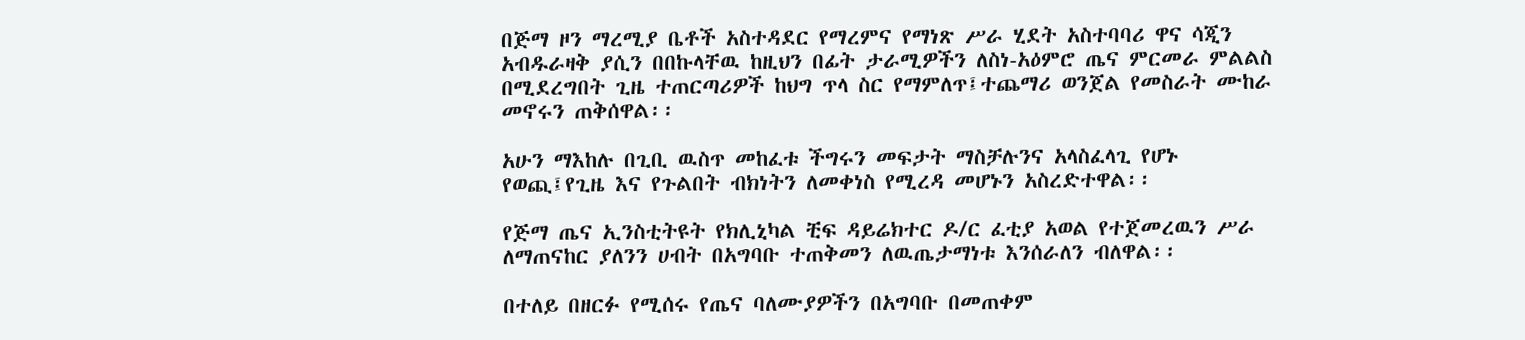በጅማ ዞን ማረሚያ ቤቶች አስተዳደር የማረምና የማነጽ ሥራ ሂደት አስተባባሪ ዋና ሳጂን አብዱራዛቅ ያሲን በበኩላቸዉ ከዚህን በፊት ታራሚዎችን ለስነ-አዕምሮ ጤና ምርመራ ምልልስ በሚደረግበት ጊዜ ተጠርጣሪዎች ከህግ ጥላ ስር የማምለጥ፤ተጨማሪ ወንጀል የመስራት ሙከራ መኖሩን ጠቅሰዋል፡፡

አሁን ማእከሉ በጊቢ ዉስጥ መከፈቱ ችግሩን መፍታት ማስቻሉንና አላስፈላጊ የሆኑ የወጪ፤የጊዜ እና የጉልበት ብክነትን ለመቀነስ የሚረዳ መሆኑን አስረድተዋል፡፡

የጅማ ጤና ኢንስቲትዩት የክሊኒካል ቺፍ ዳይሬክተር ዶ/ር ፈቲያ አወል የተጀመረዉን ሥራ ለማጠናከር ያለንን ሀብት በአግባቡ ተጠቅመን ለዉጤታማነቱ እንሰራለን ብለዋል፡፡

በተለይ በዘርፉ የሚሰሩ የጤና ባለሙያዎችን በአግባቡ በመጠቀም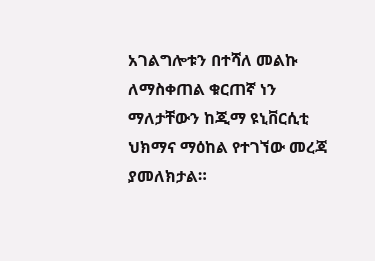አገልግሎቱን በተሻለ መልኩ ለማስቀጠል ቁርጠኛ ነን ማለታቸውን ከጂማ ዩኒቨርሲቲ ህክማና ማዕከል የተገኘው መረጃ ያመለክታል።